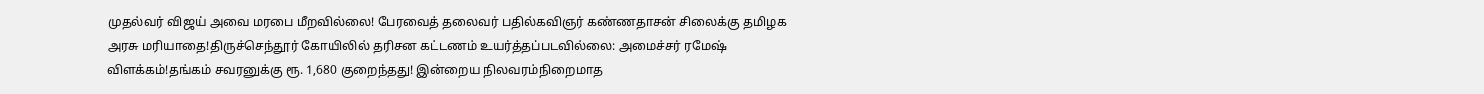முதல்வர் விஜய் அவை மரபை மீறவில்லை! பேரவைத் தலைவர் பதில்கவிஞர் கண்ணதாசன் சிலைக்கு தமிழக அரசு மரியாதை!திருச்செந்தூர் கோயிலில் தரிசன கட்டணம் உயர்த்தப்படவில்லை: அமைச்சர் ரமேஷ் விளக்கம்!தங்கம் சவரனுக்கு ரூ. 1,680 குறைந்தது! இன்றைய நிலவரம்நிறைமாத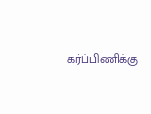கர்ப்பிணிக்கு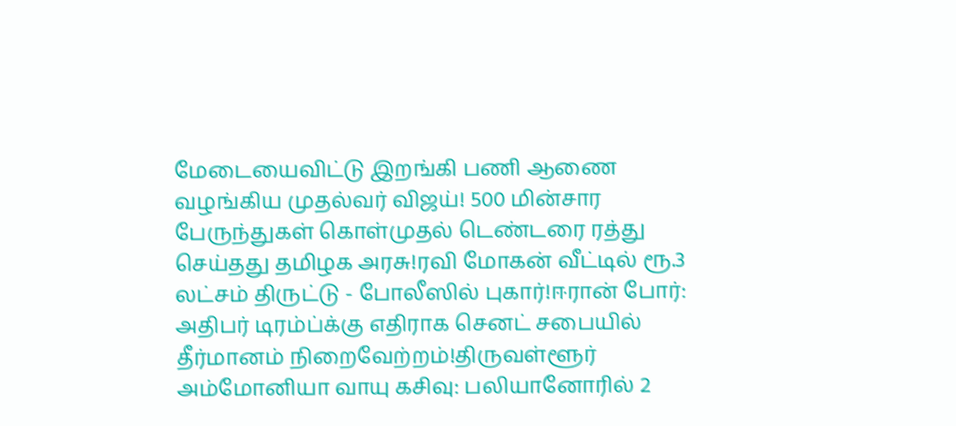மேடையைவிட்டு இறங்கி பணி ஆணை வழங்கிய முதல்வர் விஜய்! 500 மின்சார பேருந்துகள் கொள்முதல் டெண்டரை ரத்து செய்தது தமிழக அரசு!ரவி மோகன் வீட்டில் ரூ.3 லட்சம் திருட்டு - போலீஸில் புகார்!ஈரான் போர்: அதிபர் டிரம்ப்க்கு எதிராக செனட் சபையில் தீர்மானம் நிறைவேற்றம்!திருவள்ளூர் அம்மோனியா வாயு கசிவு: பலியானோரில் 2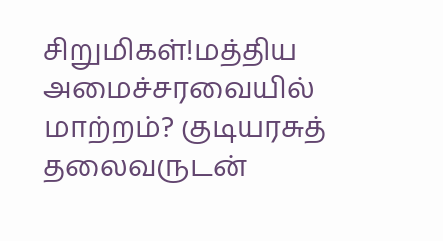சிறுமிகள்!மத்திய அமைச்சரவையில் மாற்றம்? குடியரசுத் தலைவருடன்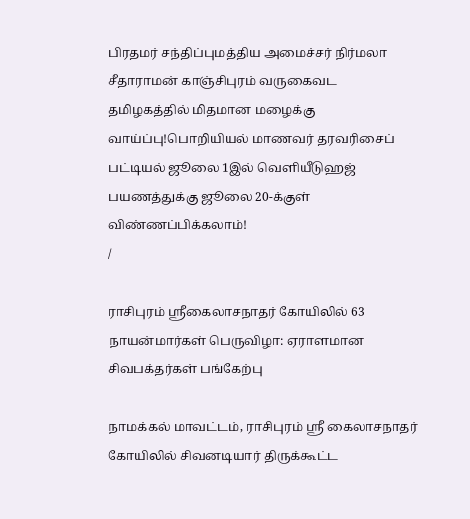பிரதமர் சந்திப்புமத்திய அமைச்சர் நிர்மலா சீதாராமன் காஞ்சிபுரம் வருகைவட தமிழகத்தில் மிதமான மழைக்கு வாய்ப்பு!பொறியியல் மாணவர் தரவரிசைப் பட்டியல் ஜூலை 1இல் வெளியீடுஹஜ் பயணத்துக்கு ஜூலை 20-க்குள் விண்ணப்பிக்கலாம்!
/

ராசிபுரம் ஸ்ரீகைலாசநாதர் கோயிலில் 63 நாயன்மார்கள் பெருவிழா: ஏராளமான சிவபக்தர்கள் பங்கேற்பு

நாமக்கல் மாவட்டம், ராசிபுரம் ஸ்ரீ கைலாசநாதர் கோயிலில் சிவனடியார் திருக்கூட்ட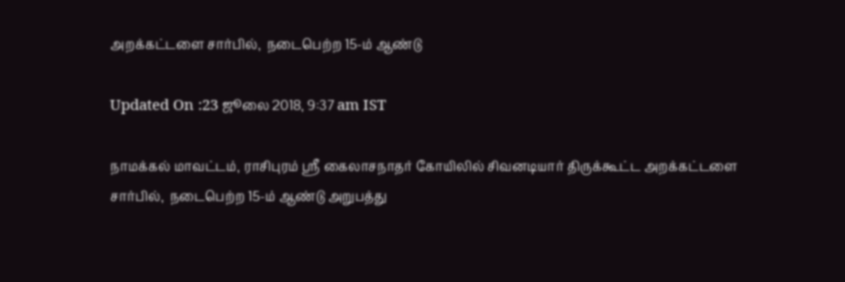அறக்கட்டளை சார்பில்,  நடைபெற்ற 15-ம் ஆண்டு

Updated On :23 ஜூலை 2018, 9:37 am IST

நாமக்கல் மாவட்டம், ராசிபுரம் ஸ்ரீ கைலாசநாதர் கோயிலில் சிவனடியார் திருக்கூட்ட அறக்கட்டளை சார்பில்,  நடைபெற்ற 15-ம் ஆண்டு அறுபத்து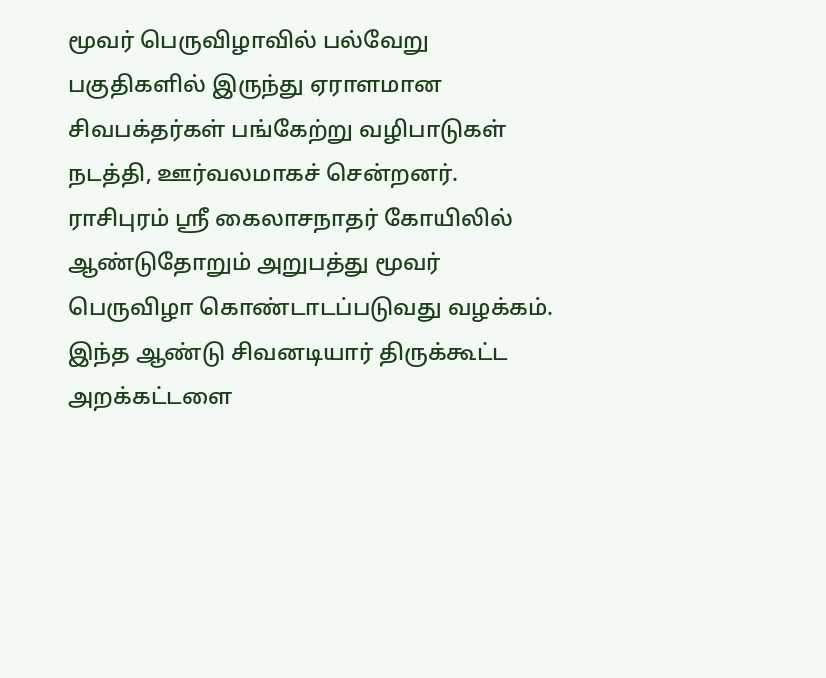மூவர் பெருவிழாவில் பல்வேறு பகுதிகளில் இருந்து ஏராளமான சிவபக்தர்கள் பங்கேற்று வழிபாடுகள் நடத்தி, ஊர்வலமாகச் சென்றனர்.
ராசிபுரம் ஸ்ரீ கைலாசநாதர் கோயிலில் ஆண்டுதோறும் அறுபத்து மூவர் பெருவிழா கொண்டாடப்படுவது வழக்கம்.  இந்த ஆண்டு சிவனடியார் திருக்கூட்ட அறக்கட்டளை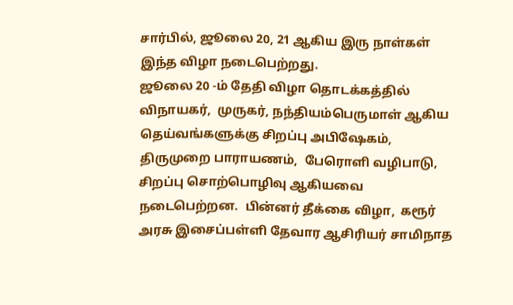சார்பில், ஜூலை 20, 21 ஆகிய இரு நாள்கள் இந்த விழா நடைபெற்றது.
ஜூலை 20 -ம் தேதி விழா தொடக்கத்தில் விநாயகர்,  முருகர், நந்தியம்பெருமாள் ஆகிய தெய்வங்களுக்கு சிறப்பு அபிஷேகம்,  திருமுறை பாராயணம்,  பேரொளி வழிபாடு, சிறப்பு சொற்பொழிவு ஆகியவை நடைபெற்றன.  பின்னர் தீக்கை விழா,  கரூர் அரசு இசைப்பள்ளி தேவார ஆசிரியர் சாமிநாத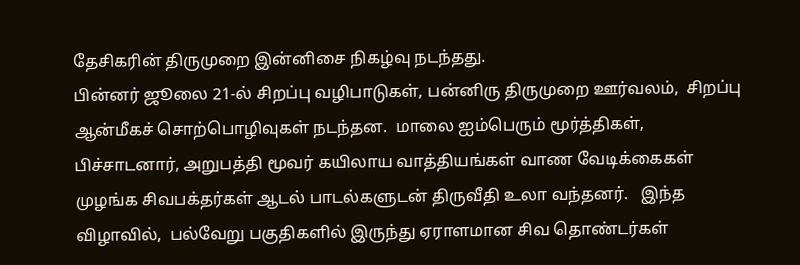தேசிகரின் திருமுறை இன்னிசை நிகழ்வு நடந்தது.
பின்னர் ஜூலை 21-ல் சிறப்பு வழிபாடுகள், பன்னிரு திருமுறை ஊர்வலம்,  சிறப்பு ஆன்மீகச் சொற்பொழிவுகள் நடந்தன.  மாலை ஐம்பெரும் மூர்த்திகள்,  பிச்சாடனார், அறுபத்தி மூவர் கயிலாய வாத்தியங்கள் வாண வேடிக்கைகள் முழங்க சிவபக்தர்கள் ஆடல் பாடல்களுடன் திருவீதி உலா வந்தனர்.   இந்த விழாவில்,  பல்வேறு பகுதிகளில் இருந்து ஏராளமான சிவ தொண்டர்கள்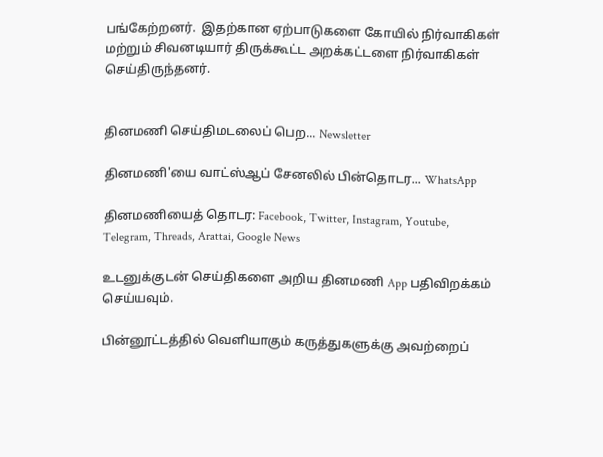பங்கேற்றனர்.  இதற்கான ஏற்பாடுகளை கோயில் நிர்வாகிகள் மற்றும் சிவனடியார் திருக்கூட்ட அறக்கட்டளை நிர்வாகிகள் செய்திருந்தனர்.


தினமணி செய்திமடலைப் பெற... Newsletter

தினமணி'யை வாட்ஸ்ஆப் சேனலில் பின்தொடர... WhatsApp

தினமணியைத் தொடர: Facebook, Twitter, Instagram, Youtube, Telegram, Threads, Arattai, Google News

உடனுக்குடன் செய்திகளை அறிய தினமணி App பதிவிறக்கம் செய்யவும்.

பின்னூட்டத்தில் வெளியாகும் கருத்துகளுக்கு அவற்றைப்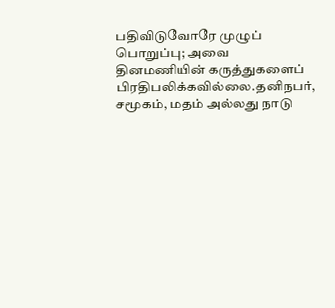பதிவிடுவோரே முழுப் பொறுப்பு; அவை தினமணியின் கருத்துகளைப் பிரதிபலிக்கவில்லை.தனிநபர், சமூகம், மதம் அல்லது நாடு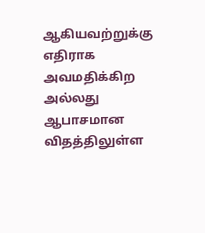ஆகியவற்றுக்கு எதிராக அவமதிக்கிற அல்லது ஆபாசமான விதத்திலுள்ள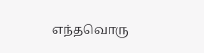எந்தவொரு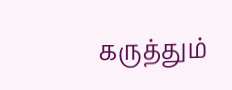கருத்தும்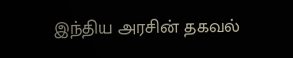இந்திய அரசின் தகவல்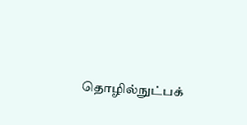தொழில்நுட்பக்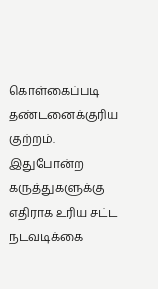கொள்கைப்படி தண்டனைக்குரிய குற்றம். இதுபோன்ற கருத்துகளுக்கு எதிராக உரிய சட்ட நடவடிக்கை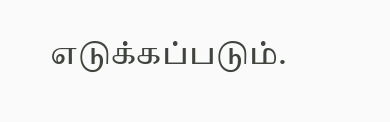எடுக்கப்படும்.